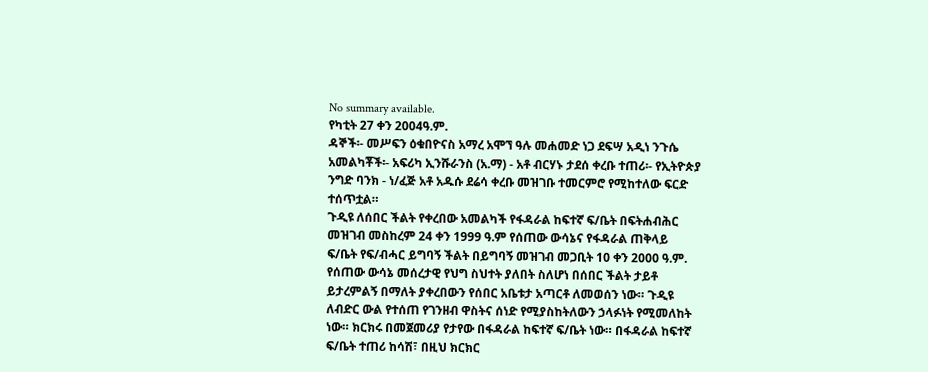No summary available.
የካቲት 27 ቀን 2004ዓ.ም.
ዳኞች፡- መሥፍን ዕቁበዮናስ አማረ አሞኘ ዓሉ መሐመድ ነጋ ደፍሣ አዲነ ንጉሴ አመልካቾች፡- አፍሪካ ኢንሹራንስ (አ.ማ) - አቶ ብርሃኑ ታደሰ ቀረቡ ተጠሪ፡- የኢትዮጵያ ንግድ ባንክ - ነ/ፈጅ አቶ አዱሱ ደሬሳ ቀረቡ መዝገቡ ተመርምሮ የሚከተለው ፍርድ ተሰጥቷል።
ጉዲዩ ለሰበር ችልት የቀረበው አመልካች የፋዳራል ከፍተኛ ፍ/ቤት በፍትሐብሕር መዝገብ መስከረም 24 ቀን 1999 ዓ.ም የሰጠው ውሳኔና የፋዳራል ጠቅላይ ፍ/ቤት የፍ/ብሓር ይግባኝ ችልት በይግባኝ መዝገብ መጋቢት 10 ቀን 2000 ዓ.ም.
የሰጠው ውሳኔ መሰረታዊ የህግ ስህተት ያለበት ስለሆነ በሰበር ችልት ታይቶ ይታረምልኝ በማለት ያቀረበውን የሰበር አቤቱታ አጣርቶ ለመወሰን ነው። ጉዲዩ ለብድር ውል የተሰጠ የገንዘብ ዋስትና ሰነድ የሚያስከትለውን ኃላፉነት የሚመለከት ነው። ክርክሩ በመጀመሪያ የታየው በፋዳራል ከፍተኛ ፍ/ቤት ነው። በፋዳራል ከፍተኛ ፍ/ቤት ተጠሪ ከሳሽ፣ በዚህ ክርክር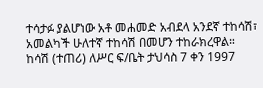ተሳታፉ ያልሆነው አቶ መሐመድ አብደላ አንደኛ ተከሳሽ፣ አመልካች ሁለተኛ ተከሳሽ በመሆን ተከራክረዋል።
ከሳሽ (ተጠሪ) ለሥር ፍ/ቤት ታህሳስ 7 ቀን 1997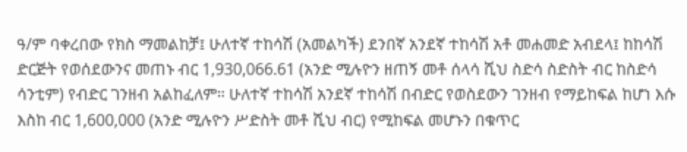ዓ/ም ባቀረበው የክስ ማመልከቻ፤ ሁለተኛ ተከሳሽ (አመልካች) ደንበኛ አንደኛ ተከሳሽ አቶ መሐመድ አብደላ፤ ከከሳሽ ድርጅት የወሰደውንና መጠኑ ብር 1,930,066.61 (አንድ ሚሉዮን ዘጠኝ መቶ ሰላሳ ሺህ ስድሳ ስድስት ብር ከስድሳ ሳንቲም) የብድር ገንዘብ አልከፈለም። ሁለተኛ ተከሳሽ አንደኛ ተከሳሽ በብድር የወስደውን ገንዘብ የማይከፍል ከሆነ እሱ እስከ ብር 1,600,000 (አንድ ሚሉዮን ሥድስት መቶ ሺህ ብር) የሚከፍል መሆኑን በቁጥር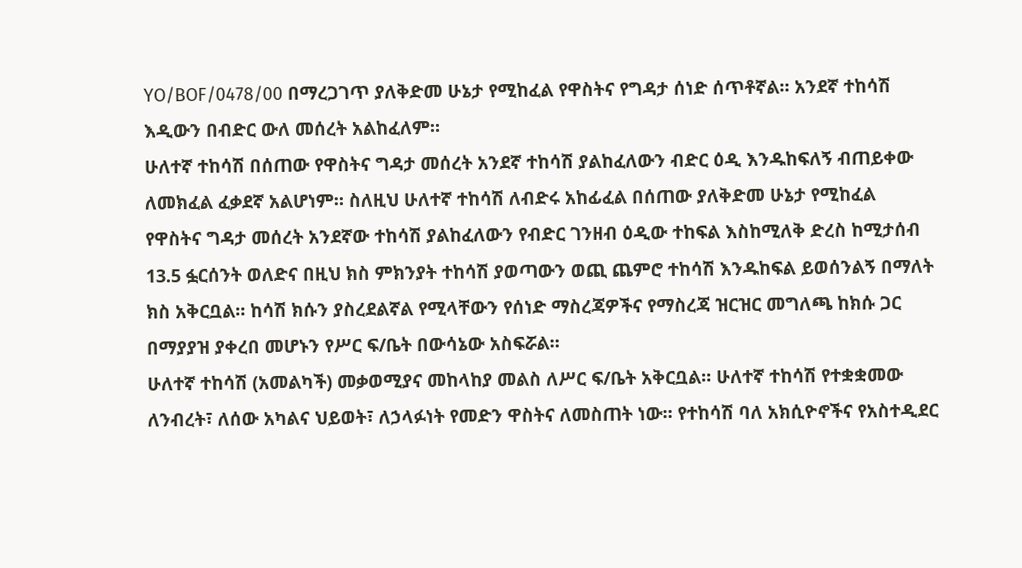YO/BOF/0478/00 በማረጋገጥ ያለቅድመ ሁኔታ የሚከፈል የዋስትና የግዳታ ሰነድ ሰጥቶኛል። አንደኛ ተከሳሽ እዲውን በብድር ውለ መሰረት አልከፈለም።
ሁለተኛ ተከሳሽ በሰጠው የዋስትና ግዳታ መሰረት አንደኛ ተከሳሽ ያልከፈለውን ብድር ዕዲ እንዱከፍለኝ ብጠይቀው ለመክፈል ፈቃደኛ አልሆነም። ስለዚህ ሁለተኛ ተከሳሽ ለብድሩ አከፊፈል በሰጠው ያለቅድመ ሁኔታ የሚከፈል የዋስትና ግዳታ መሰረት አንደኛው ተከሳሽ ያልከፈለውን የብድር ገንዘብ ዕዲው ተከፍል እስከሚለቅ ድረስ ከሚታሰብ 13.5 ፏርሰንት ወለድና በዚህ ክስ ምክንያት ተከሳሽ ያወጣውን ወጪ ጨምሮ ተከሳሽ እንዱከፍል ይወሰንልኝ በማለት ክስ አቅርቧል። ከሳሽ ክሱን ያስረደልኛል የሚላቸውን የሰነድ ማስረጃዎችና የማስረጃ ዝርዝር መግለጫ ከክሱ ጋር በማያያዝ ያቀረበ መሆኑን የሥር ፍ/ቤት በውሳኔው አስፍሯል።
ሁለተኛ ተከሳሽ (አመልካች) መቃወሚያና መከላከያ መልስ ለሥር ፍ/ቤት አቅርቧል። ሁለተኛ ተከሳሽ የተቋቋመው ለንብረት፣ ለሰው አካልና ህይወት፣ ለኃላፉነት የመድን ዋስትና ለመስጠት ነው። የተከሳሽ ባለ አክሲዮኖችና የአስተዲደር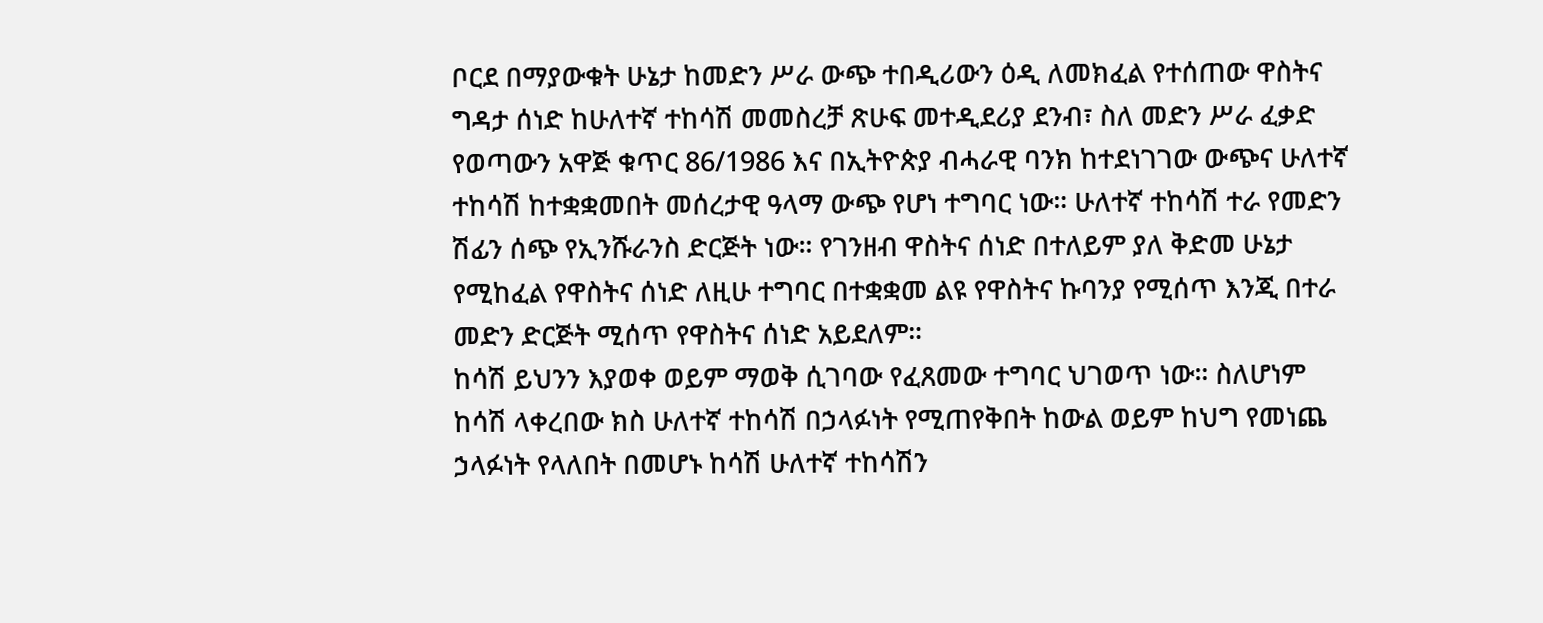ቦርደ በማያውቁት ሁኔታ ከመድን ሥራ ውጭ ተበዲሪውን ዕዲ ለመክፈል የተሰጠው ዋስትና ግዳታ ሰነድ ከሁለተኛ ተከሳሽ መመስረቻ ጽሁፍ መተዲደሪያ ደንብ፣ ስለ መድን ሥራ ፈቃድ የወጣውን አዋጅ ቁጥር 86/1986 እና በኢትዮጵያ ብሓራዊ ባንክ ከተደነገገው ውጭና ሁለተኛ ተከሳሽ ከተቋቋመበት መሰረታዊ ዓላማ ውጭ የሆነ ተግባር ነው። ሁለተኛ ተከሳሽ ተራ የመድን ሽፊን ሰጭ የኢንሹራንስ ድርጅት ነው። የገንዘብ ዋስትና ሰነድ በተለይም ያለ ቅድመ ሁኔታ የሚከፈል የዋስትና ሰነድ ለዚሁ ተግባር በተቋቋመ ልዩ የዋስትና ኩባንያ የሚሰጥ እንጂ በተራ መድን ድርጅት ሚሰጥ የዋስትና ሰነድ አይደለም።
ከሳሽ ይህንን እያወቀ ወይም ማወቅ ሲገባው የፈጸመው ተግባር ህገወጥ ነው። ስለሆነም ከሳሽ ላቀረበው ክስ ሁለተኛ ተከሳሽ በኃላፉነት የሚጠየቅበት ከውል ወይም ከህግ የመነጨ ኃላፉነት የላለበት በመሆኑ ከሳሽ ሁለተኛ ተከሳሽን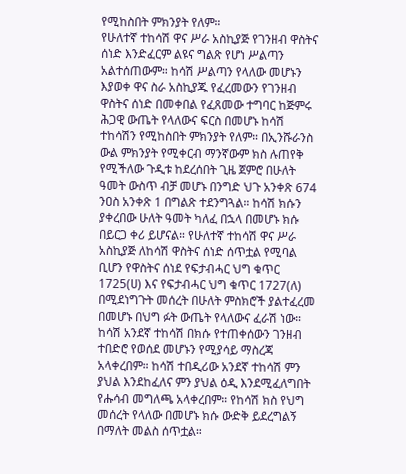የሚከስበት ምክንያት የለም።
የሁለተኛ ተከሳሽ ዋና ሥራ አስኪያጅ የገንዘብ ዋስትና ሰነድ እንድፈርም ልዩና ግልጽ የሆነ ሥልጣን አልተሰጠውም። ከሳሽ ሥልጣን የላለው መሆኑን እያወቀ ዋና ስራ አስኪያጁ የፈረመውን የገንዘብ ዋስትና ሰነድ በመቀበል የፈጸመው ተግባር ከጅምሩ ሕጋዊ ውጤት የላለውና ፍርስ በመሆኑ ከሳሽ ተከሳሽን የሚከስበት ምክንያት የለም። በኢንሹራንስ ውል ምክንያት የሚቀርብ ማንኛውም ክስ ሉጠየቅ የሚችለው ጉዲቱ ከደረሰበት ጊዜ ጀምሮ በሁለት ዓመት ውስጥ ብቻ መሆኑ በንግድ ህጉ አንቀጽ 674 ንዐስ አንቀጽ 1 በግልጽ ተደንግጓል። ከሳሽ ክሱን ያቀረበው ሁለት ዓመት ካለፈ በኋላ በመሆኑ ክሱ በይርጋ ቀሪ ይሆናል። የሁለተኛ ተከሳሽ ዋና ሥራ አስኪያጅ ለከሳሽ ዋስትና ሰነድ ሰጥቷል የሚባል ቢሆን የዋስትና ሰነደ የፍታብሓር ህግ ቁጥር 1725(ሀ) እና የፍታብሓር ህግ ቁጥር 1727(ለ) በሚደነግጉት መሰረት በሁለት ምስክሮች ያልተፈረመ በመሆኑ በህግ ፉት ውጤት የላለውና ፈራሽ ነው። ከሳሽ አንደኛ ተከሳሽ በክሱ የተጠቀሰውን ገንዘብ ተበድሮ የወሰደ መሆኑን የሚያሳይ ማስረጃ አላቀረበም። ከሳሽ ተበዲሪው አንደኛ ተከሳሽ ምን ያህል እንደከፈለና ምን ያህል ዕዲ እንደሚፈለግበት የሑሳብ መግለጫ አላቀረበም። የከሳሽ ክስ የህግ መሰረት የላለው በመሆኑ ክሱ ውድቅ ይደረግልኝ በማለት መልስ ሰጥቷል።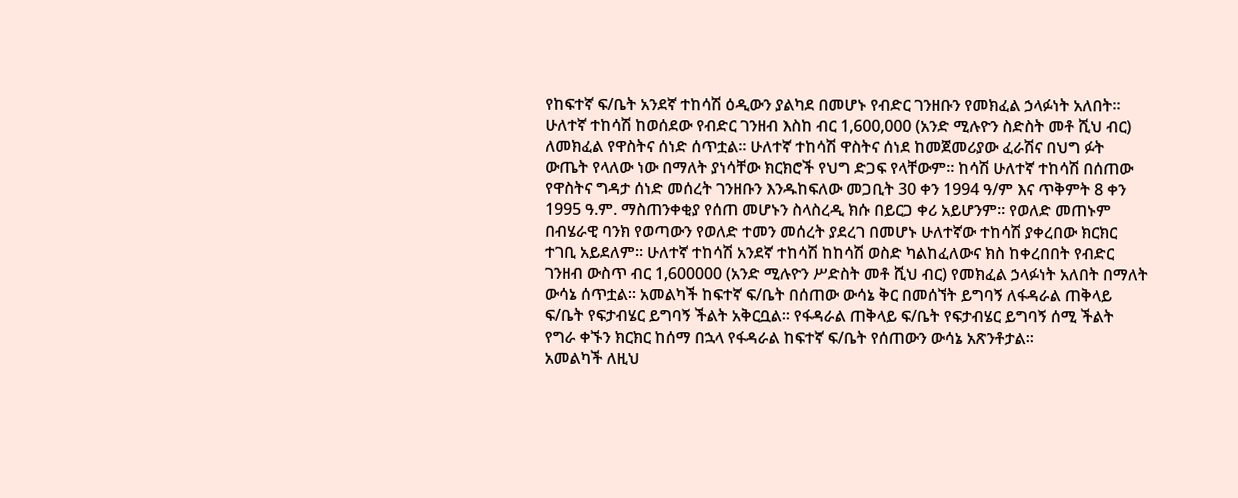የከፍተኛ ፍ/ቤት አንደኛ ተከሳሽ ዕዲውን ያልካደ በመሆኑ የብድር ገንዘቡን የመክፈል ኃላፉነት አለበት። ሁለተኛ ተከሳሽ ከወሰደው የብድር ገንዘብ እስከ ብር 1,600,000 (አንድ ሚሉዮን ስድስት መቶ ሺህ ብር) ለመክፈል የዋስትና ሰነድ ሰጥቷል። ሁለተኛ ተከሳሽ ዋስትና ሰነደ ከመጀመሪያው ፈራሽና በህግ ፉት ውጤት የላለው ነው በማለት ያነሳቸው ክርክሮች የህግ ድጋፍ የላቸውም። ከሳሽ ሁለተኛ ተከሳሽ በሰጠው የዋስትና ግዳታ ሰነድ መሰረት ገንዘቡን እንዱከፍለው መጋቢት 30 ቀን 1994 ዓ/ም እና ጥቅምት 8 ቀን 1995 ዓ.ም. ማስጠንቀቂያ የሰጠ መሆኑን ስላስረዲ ክሱ በይርጋ ቀሪ አይሆንም። የወለድ መጠኑም በብሄራዊ ባንክ የወጣውን የወለድ ተመን መሰረት ያደረገ በመሆኑ ሁለተኛው ተከሳሽ ያቀረበው ክርክር ተገቢ አይደለም። ሁለተኛ ተከሳሽ አንደኛ ተከሳሽ ከከሳሽ ወስድ ካልከፈለውና ክስ ከቀረበበት የብድር ገንዘብ ውስጥ ብር 1,600000 (አንድ ሚሉዮን ሥድስት መቶ ሺህ ብር) የመክፈል ኃላፉነት አለበት በማለት ውሳኔ ሰጥቷል። አመልካች ከፍተኛ ፍ/ቤት በሰጠው ውሳኔ ቅር በመሰኘት ይግባኝ ለፋዳራል ጠቅላይ ፍ/ቤት የፍታብሄር ይግባኝ ችልት አቅርቧል። የፋዳራል ጠቅላይ ፍ/ቤት የፍታብሄር ይግባኝ ሰሚ ችልት የግራ ቀኙን ክርክር ከሰማ በኋላ የፋዳራል ከፍተኛ ፍ/ቤት የሰጠውን ውሳኔ አጽንቶታል።
አመልካች ለዚህ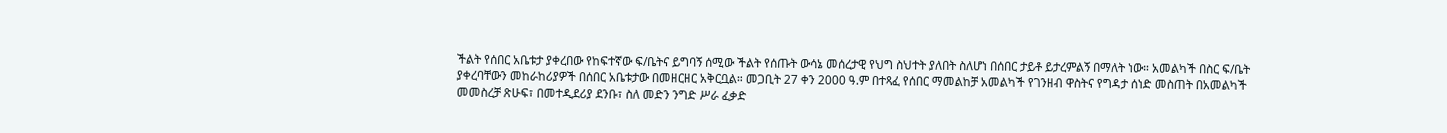ችልት የሰበር አቤቱታ ያቀረበው የከፍተኛው ፍ/ቤትና ይግባኝ ሰሚው ችልት የሰጡት ውሳኔ መሰረታዊ የህግ ስህተት ያለበት ስለሆነ በሰበር ታይቶ ይታረምልኝ በማለት ነው። አመልካች በስር ፍ/ቤት ያቀረባቸውን መከራከሪያዎች በሰበር አቤቱታው በመዘርዘር አቅርቧል። መጋቢት 27 ቀን 2000 ዓ.ም በተጻፈ የሰበር ማመልከቻ አመልካች የገንዘብ ዋስትና የግዳታ ሰነድ መስጠት በአመልካች መመስረቻ ጽሁፍ፣ በመተዲደሪያ ደንቡ፣ ስለ መድን ንግድ ሥራ ፈቃድ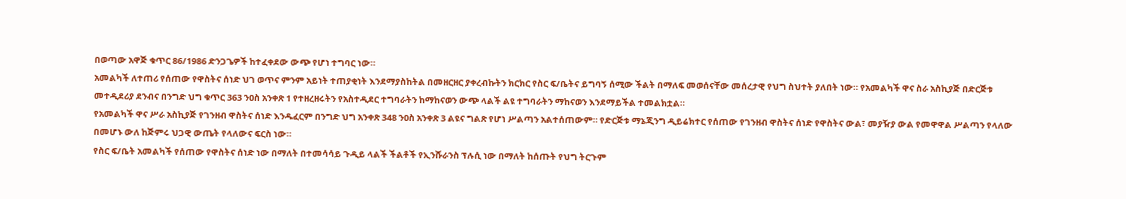በወጣው አዋጅ ቁጥር 86/1986 ድንጋጌዎች ከተፈቀደው ውጭ የሆነ ተግባር ነው።
አመልካች ለተጠሪ የሰጠው የዋስትና ሰነድ ህገ ወጥና ምንም አይነት ተጠያቂነት እንደማያስከትል በመዘርዘር ያቀረብኩትን ክርክር የስር ፍ/ቤትና ይግባኝ ሰሚው ችልት በማለፍ መወሰናቸው መሰረታዊ የህግ ስህተት ያለበት ነው። የአመልካች ዋና ስራ አስኪያጅ በድርጅቱ መተዲደሪያ ደንብና በንግድ ህግ ቁጥር 363 ንዐስ አንቀጽ 1 የተዘረዘሩትን የአስተዲደር ተግባራትን ከማከናወን ውጭ ላልች ልዩ ተግባራትን ማከናወን እንደማይችል ተመልክቷል።
የአመልካች ዋና ሥራ አስኪያጅ የገንዘብ ዋስትና ሰነድ እንዱፈርም በንግድ ህግ አንቀጽ 348 ንዐስ አንቀጽ 3 ልዩና ግልጽ የሆነ ሥልጣን አልተሰጠውም። የድርጅቱ ማኔጂንግ ዲይሬክተር የሰጠው የገንዘብ ዋስትና ሰነድ የዋስትና ውል፣ መያዥያ ውል የመዋዋል ሥልጣን የላለው በመሆኑ ውለ ከጅምሩ ህጋዊ ውጤት የላለውና ፍርስ ነው።
የስር ፍ/ቤት አመልካች የሰጠው የዋስትና ሰነድ ነው በማለት በተመሳሳይ ጉዲይ ላልች ችልቶች የኢንሹራንስ ፕሉሲ ነው በማለት ከሰጡት የህግ ትርጉም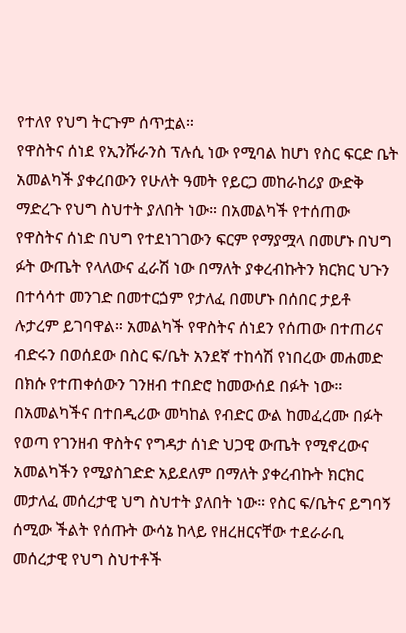የተለየ የህግ ትርጉም ሰጥቷል።
የዋስትና ሰነደ የኢንሹራንስ ፕሉሲ ነው የሚባል ከሆነ የስር ፍርድ ቤት አመልካች ያቀረበውን የሁለት ዓመት የይርጋ መከራከሪያ ውድቅ ማድረጉ የህግ ስህተት ያለበት ነው። በአመልካች የተሰጠው የዋስትና ሰነድ በህግ የተደነገገውን ፍርም የማያሟላ በመሆኑ በህግ ፉት ውጤት የላለውና ፈራሽ ነው በማለት ያቀረብኩትን ክርክር ህጉን በተሳሳተ መንገድ በመተርጏም የታለፈ በመሆኑ በሰበር ታይቶ ሉታረም ይገባዋል። አመልካች የዋስትና ሰነደን የሰጠው በተጠሪና ብድሩን በወሰደው በስር ፍ/ቤት አንደኛ ተከሳሽ የነበረው መሐመድ በክሱ የተጠቀሰውን ገንዘብ ተበድሮ ከመውሰደ በፉት ነው። በአመልካችና በተበዲሪው መካከል የብድር ውል ከመፈረሙ በፉት የወጣ የገንዘብ ዋስትና የግዳታ ሰነድ ህጋዊ ውጤት የሚኖረውና አመልካችን የሚያስገድድ አይደለም በማለት ያቀረብኩት ክርክር መታለፈ መሰረታዊ ህግ ስህተት ያለበት ነው። የስር ፍ/ቤትና ይግባኝ ሰሚው ችልት የሰጡት ውሳኔ ከላይ የዘረዘርናቸው ተደራራቢ መሰረታዊ የህግ ስህተቶች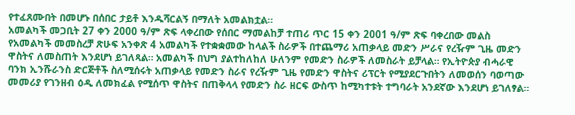የተፈጸሙበት በመሆኑ በሰበር ታይቶ እንዱሻርልኝ በማለት አመልክቷል።
አመልካች መጋቢት 27 ቀን 2000 ዓ/ም ጽፍ ላቀረበው የሰበር ማመልከቻ ተጠሪ ጥር 15 ቀን 2001 ዓ/ም ጽፍ ባቀረበው መልስ የአመልካች መመስረቻ ጽሁፍ አንቀጽ 4 አመልካች የተቋቋመው ከላልች ስራዎች በተጨማሪ አጠቃላይ መድን ሥራና የረዥም ጊዜ መድን ዋስትና ለመስጠት እንደሆነ ይገለጻል። አመልካች በህግ ያልተከለከለ ሁለንም የመድን ስራዎች ለመስራት ይቻላል። የኢትዮጵያ ብሓራዊ ባንክ ኢንሹራንስ ድርጅቶች ስለሚሰሩት አጠቃላይ የመድን ስራና የረዥም ጊዜ የመድን ዋስትና ሪፕርት የሚያደርጉበትን ለመወሰን ባወጣው መመሪያ የገንዘብ ዕዲ ለመክፈል የሚሰጥ ዋስትና በጠቅላላ የመድን ስራ ዘርፍ ውስጥ ከሚካተቱት ተግባራት አንደኛው እንደሆነ ይገለፃል።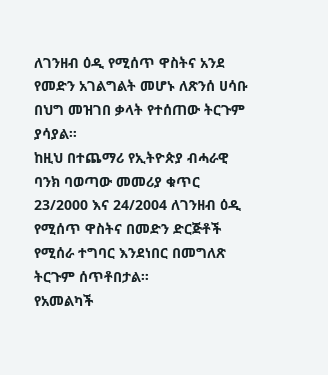ለገንዘብ ዕዲ የሚሰጥ ዋስትና አንደ የመድን አገልግልት መሆኑ ለጽንሰ ሀሳቡ በህግ መዝገበ ቃላት የተሰጠው ትርጉም ያሳያል።
ከዚህ በተጨማሪ የኢትዮጵያ ብሓራዊ ባንክ ባወጣው መመሪያ ቁጥር 23/2000 እና 24/2004 ለገንዘብ ዕዲ የሚሰጥ ዋስትና በመድን ድርጅቶች የሚሰራ ተግባር እንደነበር በመግለጽ ትርጉም ሰጥቶበታል።
የአመልካች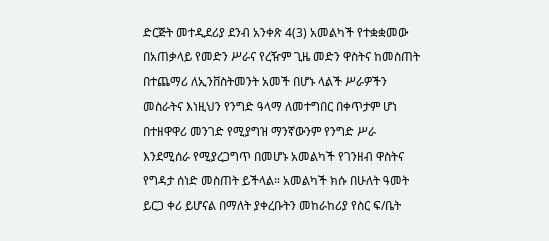ድርጅት መተዲደሪያ ደንብ አንቀጽ 4(3) አመልካች የተቋቋመው በአጠቃላይ የመድን ሥራና የረዥም ጊዜ መድን ዋስትና ከመስጠት በተጨማሪ ለኢንቨስትመንት አመች በሆኑ ላልች ሥራዎችን መስራትና እነዚህን የንግድ ዓላማ ለመተግበር በቀጥታም ሆነ በተዘዋዋሪ መንገድ የሚያግዝ ማንኛውንም የንግድ ሥራ እንደሚሰራ የሚያረጋግጥ በመሆኑ አመልካች የገንዘብ ዋስትና የግዳታ ሰነድ መስጠት ይችላል። አመልካች ክሱ በሁለት ዓመት ይርጋ ቀሪ ይሆናል በማለት ያቀረቡትን መከራከሪያ የስር ፍ/ቤት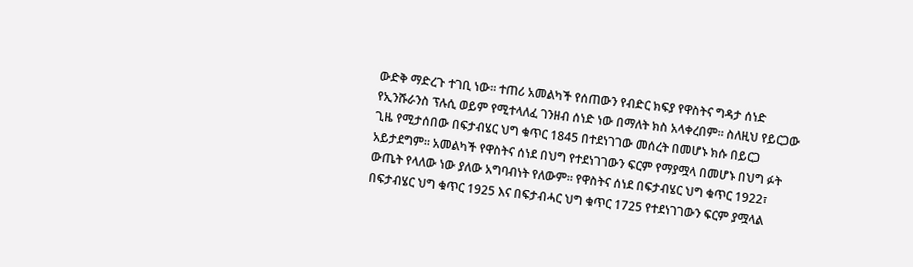ውድቅ ማድረጉ ተገቢ ነው። ተጠሪ አመልካች የሰጠውን የብድር ክፍያ የዋስትና ግዳታ ሰነድ የኢንሹራንስ ፕሉሲ ወይም የሚተላለፈ ገንዘብ ሰነድ ነው በማለት ክስ አላቀረበም። ስለዚህ የይርጋው ጊዜ የሚታሰበው በፍታብሄር ህግ ቁጥር 1845 በተደነገገው መሰረት በመሆኑ ክሱ በይርጋ አይታደግም። አመልካች የዋስትና ሰነደ በህግ የተደነገገውን ፍርም የማያሟላ በመሆኑ በህግ ፉት ውጤት የላለው ነው ያለው አግባብነት የለውም። የዋስትና ሰነደ በፍታብሄር ህግ ቁጥር 1922፣ በፍታብሄር ህግ ቁጥር 1925 እና በፍታብሓር ህግ ቁጥር 1725 የተደነገገውን ፍርም ያሟላል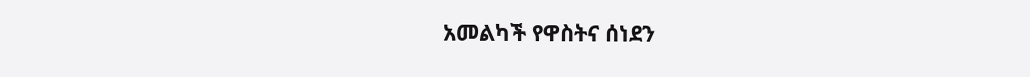አመልካች የዋስትና ሰነደን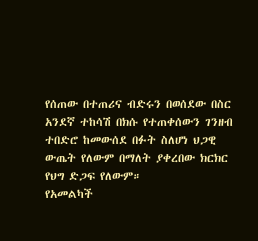የሰጠው በተጠሪና ብድሩን በወሰደው በስር አንደኛ ተከሳሽ በክሱ የተጠቀሰውን ገንዘብ ተበድሮ ከመውሰደ በፉት ስለሆነ ህጋዊ ውጤት የለውም በማለት ያቀረበው ክርክር የህግ ድጋፍ የለውም።
የአመልካች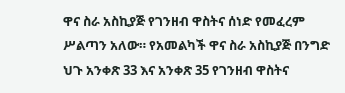ዋና ስራ አስኪያጅ የገንዘብ ዋስትና ሰነድ የመፈረም ሥልጣን አለው። የአመልካች ዋና ስራ አስኪያጅ በንግድ ህጉ አንቀጽ 33 እና አንቀጽ 35 የገንዘብ ዋስትና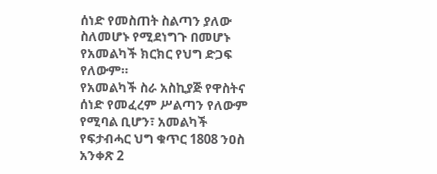ሰነድ የመስጠት ስልጣን ያለው ስለመሆኑ የሚደነግጉ በመሆኑ የአመልካች ክርክር የህግ ድጋፍ የለውም።
የአመልካች ስራ አስኪያጅ የዋስትና ሰነድ የመፈረም ሥልጣን የለውም የሚባል ቢሆን፣ አመልካች የፍታብሓር ህግ ቁጥር 1808 ንዐስ አንቀጽ 2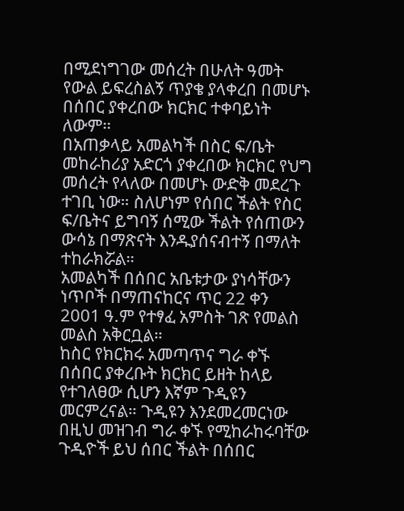በሚደነግገው መሰረት በሁለት ዓመት የውል ይፍረስልኝ ጥያቄ ያላቀረበ በመሆኑ በሰበር ያቀረበው ክርክር ተቀባይነት ለውም።
በአጠቃላይ አመልካች በስር ፍ/ቤት መከራከሪያ አድርጎ ያቀረበው ክርክር የህግ መሰረት የላለው በመሆኑ ውድቅ መደረጉ ተገቢ ነው። ስለሆነም የሰበር ችልት የስር ፍ/ቤትና ይግባኝ ሰሚው ችልት የሰጠውን ውሳኔ በማጽናት እንዱያሰናብተኝ በማለት ተከራክሯል።
አመልካች በሰበር አቤቱታው ያነሳቸውን ነጥቦች በማጠናከርና ጥር 22 ቀን 2001 ዓ.ም የተፃፈ አምስት ገጽ የመልስ መልስ አቅርቧል።
ከስር የክርክሩ አመጣጥና ግራ ቀኙ በሰበር ያቀረቡት ክርክር ይዘት ከላይ የተገለፀው ሲሆን እኛም ጉዲዩን መርምረናል። ጉዲዩን እንደመረመርነው በዚህ መዝገብ ግራ ቀኙ የሚከራከሩባቸው ጉዲዮች ይህ ሰበር ችልት በሰበር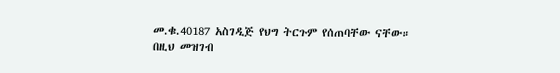መ.ቁ.40187 አስገዲጅ የህግ ትርጉም የሰጠባቸው ናቸው።
በዚህ መዝገብ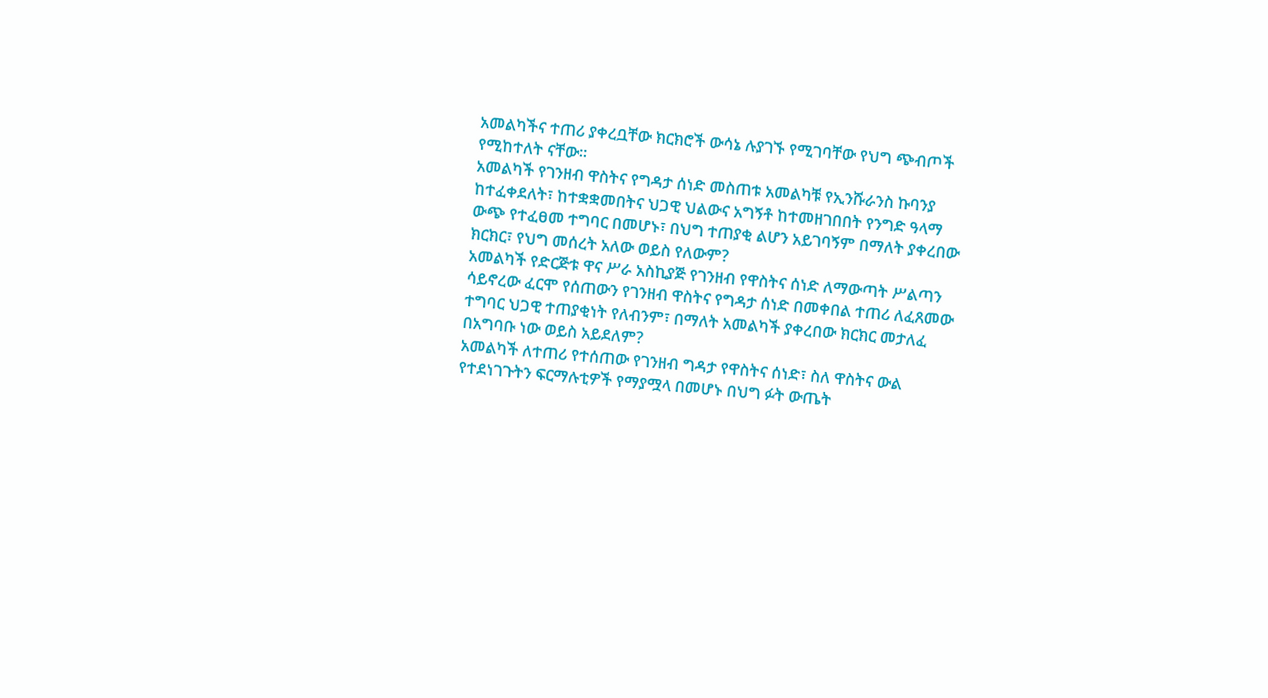አመልካችና ተጠሪ ያቀረቧቸው ክርክሮች ውሳኔ ሉያገኙ የሚገባቸው የህግ ጭብጦች የሚከተለት ናቸው።
አመልካች የገንዘብ ዋስትና የግዳታ ሰነድ መስጠቱ አመልካቹ የኢንሹራንስ ኩባንያ ከተፈቀደለት፣ ከተቋቋመበትና ህጋዊ ህልውና አግኝቶ ከተመዘገበበት የንግድ ዓላማ ውጭ የተፈፀመ ተግባር በመሆኑ፣ በህግ ተጠያቂ ልሆን አይገባኝም በማለት ያቀረበው ክርክር፣ የህግ መሰረት አለው ወይስ የለውም?
አመልካች የድርጅቱ ዋና ሥራ አስኪያጅ የገንዘብ የዋስትና ሰነድ ለማውጣት ሥልጣን ሳይኖረው ፈርሞ የሰጠውን የገንዘብ ዋስትና የግዳታ ሰነድ በመቀበል ተጠሪ ለፈጸመው ተግባር ህጋዊ ተጠያቂነት የለብንም፣ በማለት አመልካች ያቀረበው ክርክር መታለፈ በአግባቡ ነው ወይስ አይደለም?
አመልካች ለተጠሪ የተሰጠው የገንዘብ ግዳታ የዋስትና ሰነድ፣ ስለ ዋስትና ውል የተደነገጉትን ፍርማሉቲዎች የማያሟላ በመሆኑ በህግ ፉት ውጤት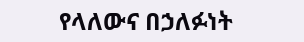የላለውና በኃለፉነት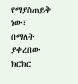የማያስጠይቅ ነው፣ በማለት ያቀረበው ክርክር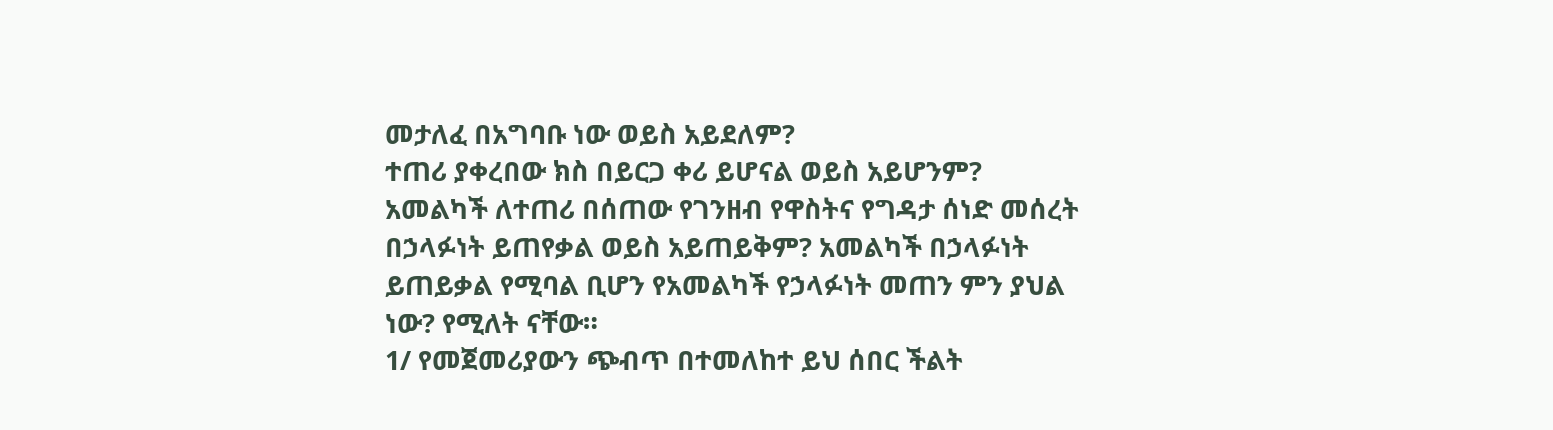መታለፈ በአግባቡ ነው ወይስ አይደለም?
ተጠሪ ያቀረበው ክስ በይርጋ ቀሪ ይሆናል ወይስ አይሆንም?
አመልካች ለተጠሪ በሰጠው የገንዘብ የዋስትና የግዳታ ሰነድ መሰረት በኃላፉነት ይጠየቃል ወይስ አይጠይቅም? አመልካች በኃላፉነት ይጠይቃል የሚባል ቢሆን የአመልካች የኃላፉነት መጠን ምን ያህል ነው? የሚለት ናቸው።
1/ የመጀመሪያውን ጭብጥ በተመለከተ ይህ ሰበር ችልት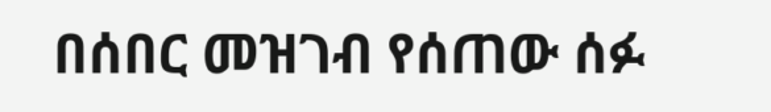በሰበር መዝገብ የሰጠው ሰፉ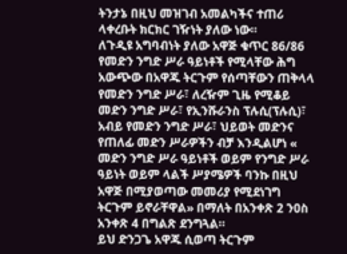ትንታኔ በዚህ መዝገብ አመልካችና ተጠሪ ላቀረቡት ክርክር ገዥነት ያለው ነው።
ለጉዲዩ አግባብነት ያለው አዋጅ ቁጥር 86/86 የመድን ንግድ ሥራ ዓይነቶች የሚላቸው ሕግ አውጭው በአዋጁ ትርጉም የሰጣቸውን ጠቅላላ የመድን ንግድ ሥራ፣ ለረዥም ጊዜ የሚቆይ መድን ንግድ ሥራ፣ የኢንሹራንስ ፕሉሲ(ፕሉሲ)፣ አብይ የመድን ንግድ ሥራ፣ ህይወት መድንና የጠለፊ መድን ሥራዎችን ብቻ እንዲልሆነ « መድን ንግድ ሥራ ዓይነቶች ወይም የንግድ ሥራ ዓይነት ወይም ላልች ሥያሜዎች ባንኩ በዚህ አዋጅ በሚያወጣው መመሪያ የሚደነገግ ትርጉም ይኖራቸዋል» በማለት በአንቀጽ 2 ንዐስ አንቀጽ 4 በግልጽ ደንግጓል።
ይህ ድንጋጌ አዋጁ ሲወጣ ትርጉም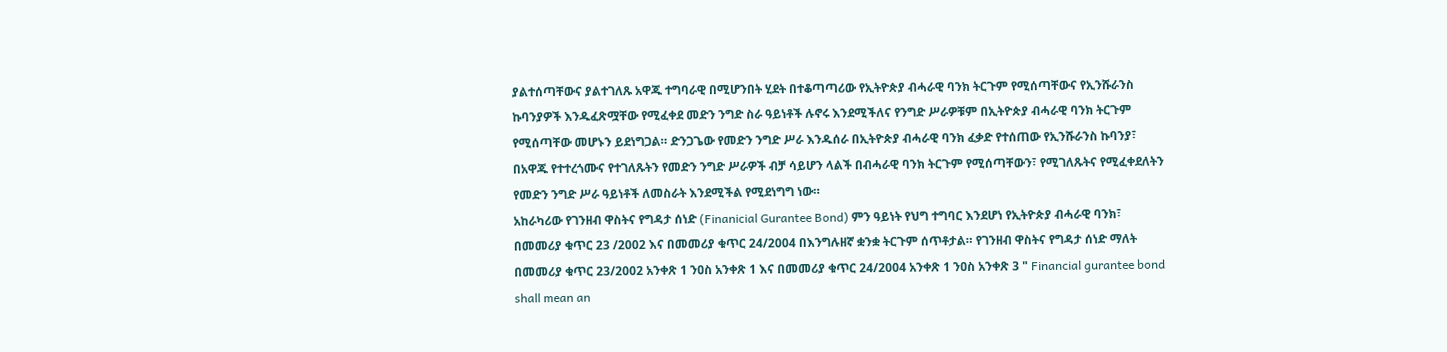ያልተሰጣቸውና ያልተገለጹ አዋጁ ተግባራዊ በሚሆንበት ሂደት በተቆጣጣሪው የኢትዮጵያ ብሓራዊ ባንክ ትርጉም የሚሰጣቸውና የኢንሹራንስ ኩባንያዎች እንዱፈጽሟቸው የሚፈቀደ መድን ንግድ ስራ ዓይነቶች ሉኖሩ እንደሚችለና የንግድ ሥራዎቹም በኢትዮጵያ ብሓራዊ ባንክ ትርጉም የሚሰጣቸው መሆኑን ይደነግጋል። ድንጋጌው የመድን ንግድ ሥራ እንዱሰራ በኢትዮጵያ ብሓራዊ ባንክ ፈቃድ የተሰጠው የኢንሹራንስ ኩባንያ፣ በአዋጁ የተተረጎሙና የተገለጹትን የመድን ንግድ ሥራዎች ብቻ ሳይሆን ላልች በብሓራዊ ባንክ ትርጉም የሚሰጣቸውን፣ የሚገለጹትና የሚፈቀደለትን የመድን ንግድ ሥራ ዓይነቶች ለመስራት እንደሚችል የሚደነግግ ነው።
አከራካሪው የገንዘብ ዋስትና የግዳታ ሰነድ (Finanicial Gurantee Bond) ምን ዓይነት የህግ ተግባር እንደሆነ የኢትዮጵያ ብሓራዊ ባንክ፣ በመመሪያ ቁጥር 23 /2002 እና በመመሪያ ቁጥር 24/2004 በእንግሉዘኛ ቋንቋ ትርጉም ሰጥቶታል። የገንዘብ ዋስትና የግዳታ ሰነድ ማለት በመመሪያ ቁጥር 23/2002 አንቀጽ 1 ንዐስ አንቀጽ 1 እና በመመሪያ ቁጥር 24/2004 አንቀጽ 1 ንዐስ አንቀጽ 3 " Financial gurantee bond shall mean an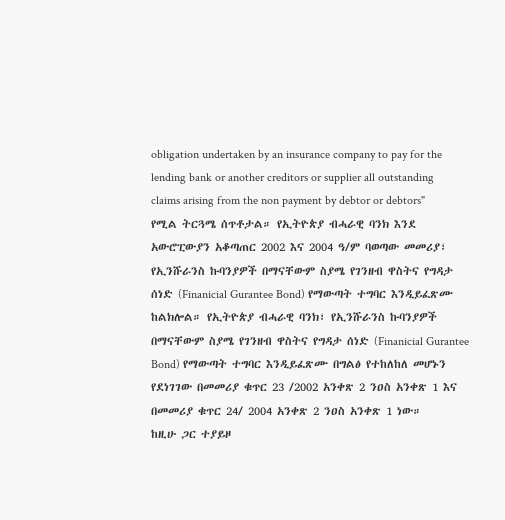obligation undertaken by an insurance company to pay for the lending bank or another creditors or supplier all outstanding claims arising from the non payment by debtor or debtors" የሚል ትርጓሜ ሰጥቶታል። የኢትዮጵያ ብሓራዊ ባንክ እንደ አውሮፒውያን አቆጣጠር 2002 እና 2004 ዓ/ም ባወጣው መመሪያ፣ የኢንሹራንስ ኩባንያዎች በማናቸውም ስያሜ የገንዘብ ዋስትና የግዳታ ሰነድ (Finanicial Gurantee Bond) የማውጣት ተግባር እንዲይፈጽሙ ከልክሎል። የኢትዮጵያ ብሓራዊ ባንክ፣ የኢንሹራንስ ኩባንያዎች በማናቸውም ስያሜ የገንዘብ ዋስትና የግዳታ ሰነድ (Finanicial Gurantee Bond) የማውጣት ተግባር እንዲይፈጽሙ በግልፅ የተከለከለ መሆኑን የደነገገው በመመሪያ ቁጥር 23 /2002 አንቀጽ 2 ንዐስ አንቀጽ 1 እና በመመሪያ ቁጥር 24/ 2004 አንቀጽ 2 ንዐስ አንቀጽ 1 ነው።
ከዚሁ ጋር ተያይዞ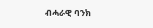ብሓራዊ ባንክ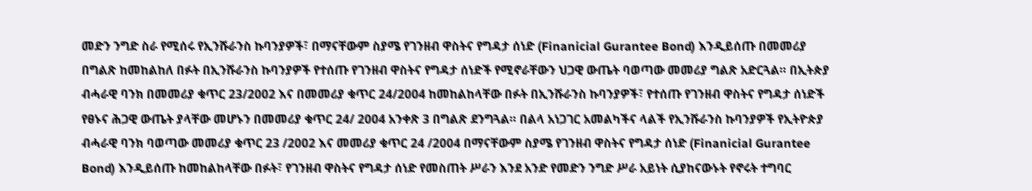መድን ንግድ ስራ የሚሰሩ የኢንሹራንስ ኩባንያዎች፣ በማናቸውም ስያሜ የገንዘብ ዋስትና የግዳታ ሰነድ (Finanicial Gurantee Bond) እንዲይሰጡ በመመሪያ በግልጽ ከመከልከለ በፉት በኢንሹራንስ ኩባንያዎች የተሰጡ የገንዘብ ዋስትና የግዳታ ሰነድች የሚኖራቸውን ህጋዊ ውጤት ባወጣው መመሪያ ግልጽ አድርጓል። በኢትጵያ ብሓራዊ ባንክ በመመሪያ ቁጥር 23/2002 እና በመመሪያ ቁጥር 24/2004 ከመከልከላቸው በፉት በኢንሹራንስ ኩባንያዎች፣ የተሰጡ የገንዘብ ዋስትና የግዳታ ሰነድች የፀኑና ሕጋዊ ውጤት ያላቸው መሆኑን በመመሪያ ቁጥር 24/ 2004 አንቀጽ 3 በግልጽ ደንግጓል። በልላ አነጋገር አመልካችና ላልች የኢንሹራንስ ኩባንያዎች የኢትዮጵያ ብሓራዊ ባንክ ባወጣው መመሪያ ቁጥር 23 /2002 እና መመሪያ ቁጥር 24 /2004 በማናቸውም ስያሜ የገንዘብ ዋስትና የግዳታ ሰነድ (Finanicial Gurantee Bond) እንዲይሰጡ ከመከልከላቸው በፉት፣ የገንዘብ ዋስትና የግዳታ ሰነድ የመስጠት ሥራን እንደ አንድ የመድን ንግድ ሥራ አይነት ሲያከናውኑት የኖሩት ተግባር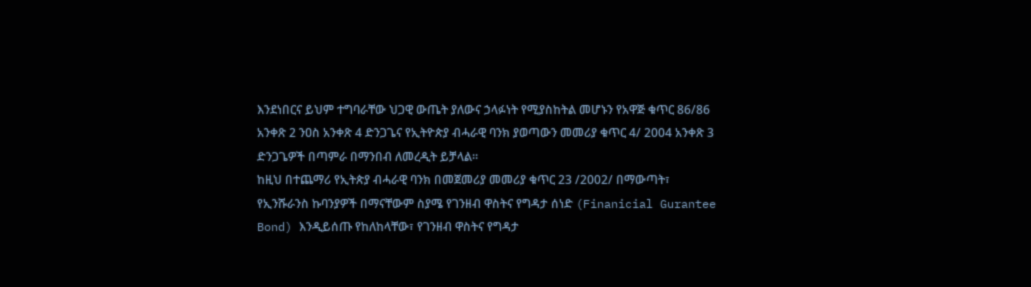እንደነበርና ይህም ተግባራቸው ህጋዊ ውጤት ያለውና ኃላፉነት የሚያስከትል መሆኑን የአዋጅ ቁጥር 86/86 አንቀጽ 2 ንዐስ አንቀጽ 4 ድንጋጌና የኢትዮጵያ ብሓራዊ ባንክ ያወጣውን መመሪያ ቁጥር 4/ 2004 አንቀጽ 3 ድንጋጌዎች በጣምራ በማንበብ ለመረዲት ይቻላል።
ከዚህ በተጨማሪ የኢትጵያ ብሓራዊ ባንክ በመጀመሪያ መመሪያ ቁጥር 23 /2002/ በማውጣት፣ የኢንሹራንስ ኩባንያዎች በማናቸውም ስያሜ የገንዘብ ዋስትና የግዳታ ሰነድ (Finanicial Gurantee Bond) እንዲይሰጡ የከለከላቸው፣ የገንዘብ ዋስትና የግዳታ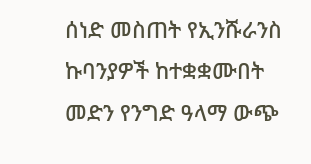ሰነድ መስጠት የኢንሹራንስ ኩባንያዎች ከተቋቋሙበት መድን የንግድ ዓላማ ውጭ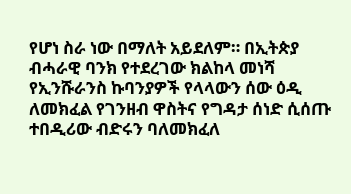የሆነ ስራ ነው በማለት አይደለም። በኢትጵያ ብሓራዊ ባንክ የተደረገው ክልከላ መነሻ የኢንሹራንስ ኩባንያዎች የላላውን ሰው ዕዲ ለመክፈል የገንዘብ ዋስትና የግዳታ ሰነድ ሲሰጡ ተበዲሪው ብድሩን ባለመክፈለ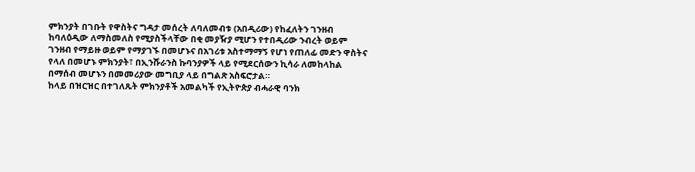ምክንያት በገቡት የዋስትና ግዳታ መሰረት ለባለመብቱ (አበዲሪው) የከፈለትን ገንዘብ ከባለዕዲው ለማስመለስ የሚያስችላቸው በቂ መያዥያ ሚሆን የተበዲሪው ንብረት ወይም ገንዘብ የማይዙ ወይም የማያገኙ በመሆኑና በአገሪቱ አስተማማኝ የሆነ የጠለፊ መድን ዋስትና የላለ በመሆኑ ምክንያት፣ በኢንሹራንስ ኩባንያዎች ላይ የሚደርሰውን ኪሳራ ለመከላከል በማሰብ መሆኑን በመመሪያው መግቢያ ላይ በግልጽ አስፍሮታል።
ከላይ በዝርዝር በተገለጹት ምክንያቶች አመልካች የኢትዮጵያ ብሓራዊ ባንክ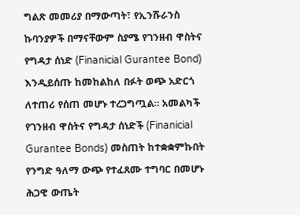ግልጽ መመሪያ በማውጣት፣ የኢንሹራንስ ኩባንያዎች በማናቸውም ስያሜ የገንዘብ ዋስትና የግዳታ ሰነድ (Finanicial Gurantee Bond) እንዲይሰጡ ከመከልከለ በፉት ወጭ አድርጎ ለተጠሪ የሰጠ መሆኑ ተረጋግጧል። አመልካች የገንዘብ ዋስትና የግዳታ ሰነድች (Finanicial Gurantee Bonds) መስጠት ከተቋቋምኩበት የንግድ ዓለማ ውጭ የተፈጸሙ ተግባር በመሆኑ ሕጋዊ ውጤት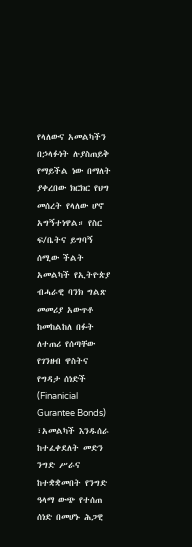የላለውና አመልካችን በኃላፉነት ሉያስጠይቅ የማይችል ነው በማለት ያቀረበው ክርክር የህግ መሰረት የላለው ሆኖ አግኝተነዋል። የስር ፍ/ቤትና ይግባኝ ሰሚው ችልት አመልካች የኢትዮጵያ ብሓራዊ ባንክ ግልጽ መመሪያ አውጥቶ ከመከልከለ በፉት ለተጠሪ የሰጣቸው የገንዘብ ዋስትና የግዳታ ሰነድች (Finanicial Gurantee Bonds) ፣አመልካች እንዱሰራ ከተፈቀደለት መድን ንግድ ሥራና ከተቋቋመበት የንግድ ዓላማ ውጭ የተሰጠ ሰነድ በመሆኑ ሕጋዊ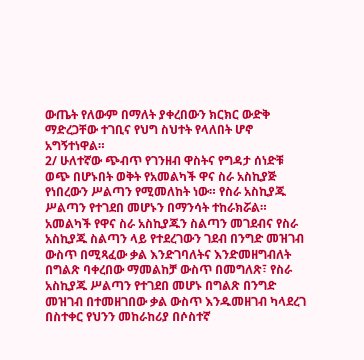ውጤት የለውም በማለት ያቀረበውን ክርክር ውድቅ ማድረጋቸው ተገቢና የህግ ስህተት የላለበት ሆኖ አግኝተነዋል።
2/ ሁለተኛው ጭብጥ የገንዘብ ዋስትና የግዳታ ሰነድቹ ወጭ በሆኑበት ወቅት የአመልካች ዋና ስራ አስኪያጅ የነበረውን ሥልጣን የሚመለከት ነው። የስራ አስኪያጁ ሥልጣን የተገደበ መሆኑን በማንሳት ተከራክሯል። አመልካች የዋና ስራ አስኪያጁን ስልጣን መገደብና የስራ አስኪያጁ ስልጣን ላይ የተደረገውን ገደብ በንግድ መዝገብ ውስጥ በሚጻፈው ቃል እንድገባለትና እንድመዘግብለት በግልጽ ባቀረበው ማመልከቻ ውስጥ በመግለጽ፣ የስራ አስኪያጁ ሥልጣን የተገደበ መሆኑ በግልጽ በንግድ መዝገብ በተመዘገበው ቃል ውስጥ እንዱመዘገብ ካላደረገ በስተቀር የህንን መከራከሪያ በሶስተኛ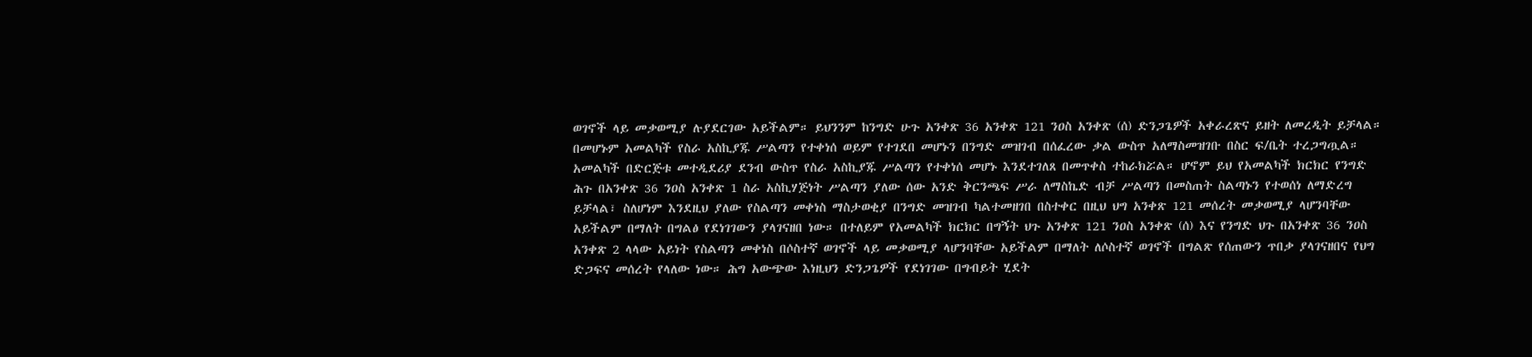ወገኖች ላይ መቃወሚያ ሉያደርገው አይችልም። ይህንንም ከንግድ ሁጉ አንቀጽ 36 አንቀጽ 121 ንዐስ አንቀጽ (ሰ) ድንጋጌዎች አቀራረጽና ይዘት ለመረዲት ይቻላል። በመሆኑም አመልካች የስራ አስኪያጁ ሥልጣን የተቀነሰ ወይም የተገደበ መሆኑን በንግድ መዝገብ በሰፈረው ቃል ውስጥ አለማስመዝገቡ በስር ፍ/ቤት ተረጋግጧል።
አመልካች በድርጅቱ መተዲደሪያ ደንብ ውስጥ የስራ አስኪያጁ ሥልጣን የተቀነሰ መሆኑ እንደተገለጸ በመጥቀስ ተከራክሯል። ሆኖም ይህ የአመልካች ክርክር የንግድ ሕጉ በአንቀጽ 36 ንዐስ አንቀጽ 1 ስራ አስኪሃጅነት ሥልጣን ያለው ሰው አንድ ቅርንጫፍ ሥራ ለማስኬድ ብቻ ሥልጣን በመስጠት ስልጣኑን የተወሰነ ለማድረግ ይቻላል፣ ስለሆነም እንደዚህ ያለው የስልጣን መቀነስ ማስታወቂያ በንግድ መዝገብ ካልተመዘገበ በስተቀር በዚህ ህግ አንቀጽ 121 መሰረት መቃወሚያ ላሆንባቸው አይችልም በማለት በግልፅ የደነገገውን ያላገናዘበ ነው። በተለይም የአመልካች ክርክር በግኝት ህጉ አንቀጽ 121 ንዐስ አንቀጽ (ሰ) እና የንግድ ህጉ በአንቀጽ 36 ንዐስ አንቀጽ 2 ላላው አይነት የስልጣን መቀነስ በሶስተኛ ወገኖች ላይ መቃወሚያ ላሆንባቸው አይችልም በማለት ለሶስተኛ ወገኖች በግልጽ የሰጠውን ጥበቃ ያላገናዘበና የህግ ድጋፍና መሰረት የላለው ነው። ሕግ አውጭው እነዚህን ድንጋጌዎች የደነገገው በግብይት ሂደት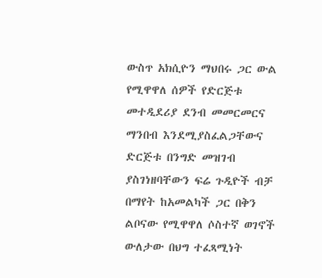ውስጥ አክሲዮን ማህበሩ ጋር ውል የሚዋዋለ ሰዎች የድርጅቱ መተዲደሪያ ደንብ መመርመርና ማንበብ እንደሚያስፈልጋቸውና ድርጅቱ በንግድ መዝገብ ያስገነዘባቸውን ፍሬ ጉዲዮች ብቻ በማየት ከአመልካች ጋር በቅን ልቦናው የሚዋዋለ ሶስተኛ ወገኖች ውለታው በህግ ተፈጻሚነት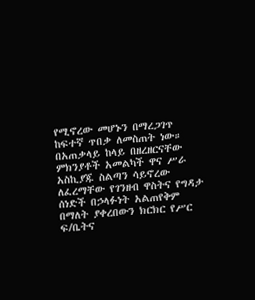የሚኖረው መሆኑን በማረጋገጥ ከፍተኛ ጥበቃ ለመስጠት ነው። በአጠቃላይ ከላይ በዘረዘርናቸው ምክንያቶች አመልካች ዋና ሥራ አስኪያጁ ስልጣን ሳይኖረው ለፈረማቸው የገንዘብ ዋስትና የግዳታ ሰነድች በኃላፉነት አልጠየቅም በማለት ያቀረበውን ክርክር የሥር ፍ/ቤትና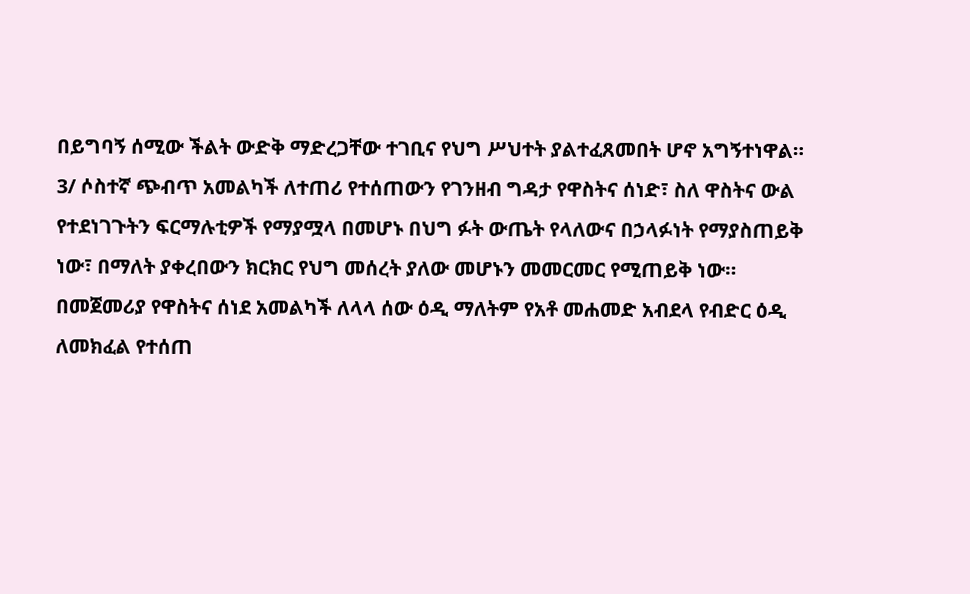በይግባኝ ሰሚው ችልት ውድቅ ማድረጋቸው ተገቢና የህግ ሥህተት ያልተፈጸመበት ሆኖ አግኝተነዋል።
3/ ሶስተኛ ጭብጥ አመልካች ለተጠሪ የተሰጠውን የገንዘብ ግዳታ የዋስትና ሰነድ፣ ስለ ዋስትና ውል የተደነገጉትን ፍርማሉቲዎች የማያሟላ በመሆኑ በህግ ፉት ውጤት የላለውና በኃላፉነት የማያስጠይቅ ነው፣ በማለት ያቀረበውን ክርክር የህግ መሰረት ያለው መሆኑን መመርመር የሚጠይቅ ነው። በመጀመሪያ የዋስትና ሰነደ አመልካች ለላላ ሰው ዕዲ ማለትም የአቶ መሐመድ አብደላ የብድር ዕዲ ለመክፈል የተሰጠ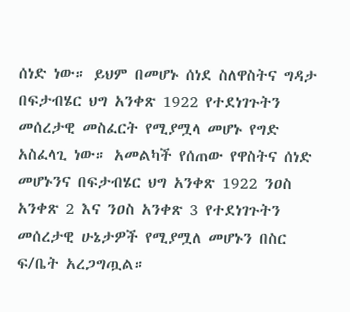ሰነድ ነው። ይህም በመሆኑ ሰነደ ስለዋስትና ግዳታ በፍታብሄር ህግ አንቀጽ 1922 የተደነገጉትን መሰረታዊ መስፈርት የሚያሟላ መሆኑ የግድ አስፈላጊ ነው። አመልካች የሰጠው የዋስትና ሰነድ መሆኑንና በፍታብሄር ህግ አንቀጽ 1922 ንዐስ አንቀጽ 2 እና ንዐስ አንቀጽ 3 የተደነገጉትን መሰረታዊ ሁኔታዎች የሚያሟለ መሆኑን በስር ፍ/ቤት አረጋግጧል።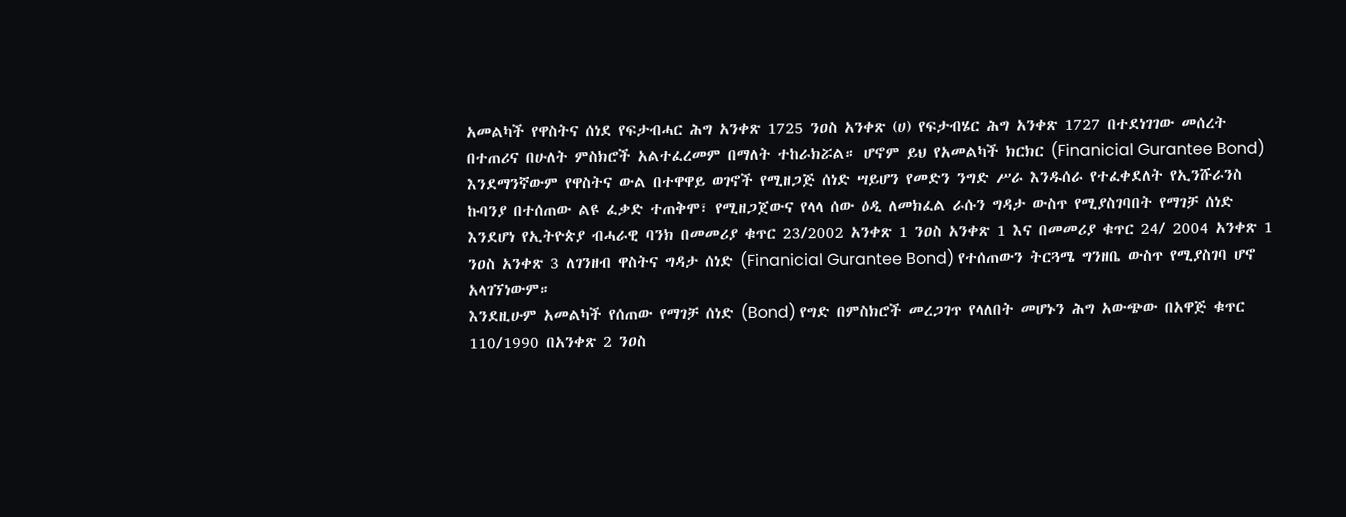አመልካች የዋስትና ሰነደ የፍታብሓር ሕግ አንቀጽ 1725 ንዐስ አንቀጽ (ሀ) የፍታብሄር ሕግ አንቀጽ 1727 በተደነገገው መሰረት በተጠሪና በሁለት ምስክሮች አልተፈረመም በማለት ተከራክሯል። ሆኖም ይህ የአመልካች ክርክር (Finanicial Gurantee Bond) እንደማንኛውም የዋስትና ውል በተዋዋይ ወገኖች የሚዘጋጅ ሰነድ ሣይሆን የመድን ንግድ ሥራ እንዱሰራ የተፈቀደለት የኢንሹራንስ ኩባንያ በተሰጠው ልዩ ፈቃድ ተጠቅሞ፣ የሚዘጋጀውና የላላ ሰው ዕዲ ለመክፈል ራሱን ግዳታ ውስጥ የሚያስገባበት የማገቻ ሰነድ እንደሆነ የኢትዮጵያ ብሓራዊ ባንክ በመመሪያ ቁጥር 23/2002 አንቀጽ 1 ንዐስ አንቀጽ 1 እና በመመሪያ ቁጥር 24/ 2004 አንቀጽ 1 ንዐስ አንቀጽ 3 ለገንዘብ ዋስትና ግዳታ ሰነድ (Finanicial Gurantee Bond) የተሰጠውን ትርጓሜ ግንዘቤ ውስጥ የሚያስገባ ሆኖ አላገኘነውም።
እንደዚሁም አመልካች የሰጠው የማገቻ ሰነድ (Bond) የግድ በምስክሮች መረጋገጥ የላለበት መሆኑን ሕግ አውጭው በአዋጅ ቁጥር 110/1990 በአንቀጽ 2 ንዐስ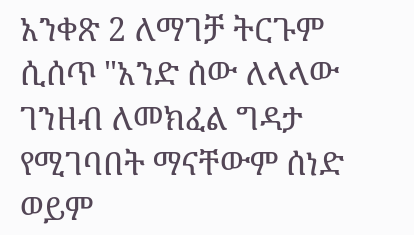አንቀጽ 2 ለማገቻ ትርጉም ሲሰጥ "አንድ ሰው ለላላው ገንዘብ ለመክፈል ግዳታ የሚገባበት ማናቸውም ሰነድ ወይም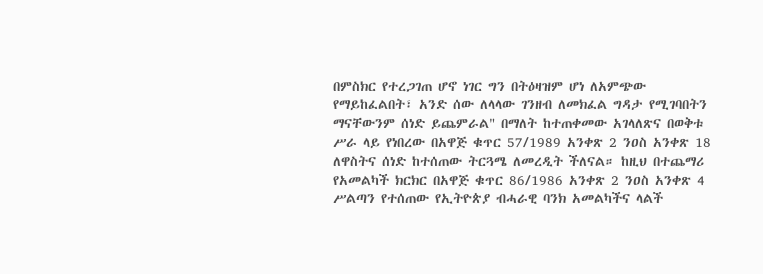በምስክር የተረጋገጠ ሆኖ ነገር ግን በትዕዛዝም ሆነ ለአምጭው የማይከፈልበት፣ አንድ ሰው ለላላው ገንዘብ ለመክፈል ግዳታ የሚገባበትን ማናቸውንም ሰነድ ይጨምራል" በማለት ከተጠቀመው አገላለጽና በወቅቱ ሥራ ላይ የነበረው በአዋጅ ቁጥር 57/1989 አንቀጽ 2 ንዐስ አንቀጽ 18 ለዋስትና ሰነድ ከተሰጠው ትርጓሜ ለመረዲት ችለናል። ከዚህ በተጨማሪ የአመልካች ክርክር በአዋጅ ቁጥር 86/1986 አንቀጽ 2 ንዐስ አንቀጽ 4 ሥልጣን የተሰጠው የኢትዮጵያ ብሓራዊ ባንክ አመልካችና ላልች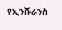የኢንሹራንስ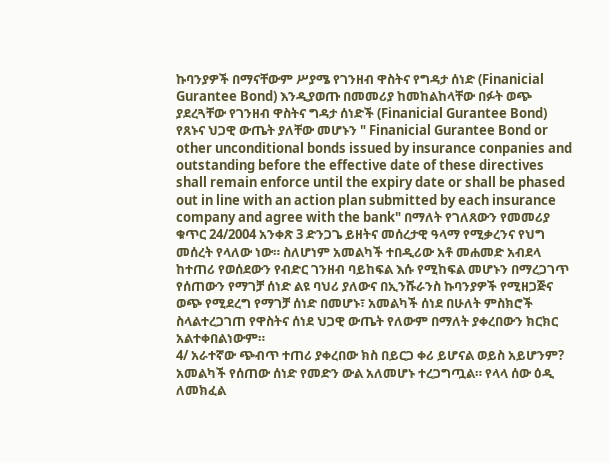ኩባንያዎች በማናቸውም ሥያሜ የገንዘብ ዋስትና የግዳታ ሰነድ (Finanicial Gurantee Bond) እንዲያወጡ በመመሪያ ከመከልከላቸው በፉት ወጭ ያደረጓቸው የገንዘብ ዋስትና ግዳታ ሰነድች (Finanicial Gurantee Bond) የጸኑና ህጋዊ ውጤት ያለቸው መሆኑን " Finanicial Gurantee Bond or other unconditional bonds issued by insurance conpanies and outstanding before the effective date of these directives shall remain enforce until the expiry date or shall be phased out in line with an action plan submitted by each insurance company and agree with the bank" በማለት የገለጸውን የመመሪያ ቁጥር 24/2004 አንቀጽ 3 ድንጋጌ ይዘትና መሰረታዊ ዓላማ የሚቃረንና የህግ መሰረት የላለው ነው። ስለሆነም አመልካች ተበዲሪው አቶ መሐመድ አብደላ ከተጠሪ የወሰደውን የብድር ገንዘብ ባይከፍል እሱ የሚከፍል መሆኑን በማረጋገጥ የሰጠውን የማገቻ ሰነድ ልዩ ባህሪ ያለውና በኢንሹራንስ ኩባንያዎች የሚዘጋጅና ወጭ የሚደረግ የማገቻ ሰነድ በመሆኑ፣ አመልካች ሰነደ በሁለት ምስክሮች ስላልተረጋገጠ የዋስትና ሰነደ ህጋዊ ውጤት የለውም በማለት ያቀረበውን ክርክር አልተቀበልነውም።
4/ አራተኛው ጭብጥ ተጠሪ ያቀረበው ክስ በይርጋ ቀሪ ይሆናል ወይስ አይሆንም? አመልካች የሰጠው ሰነድ የመድን ውል አለመሆኑ ተረጋግጧል። የላላ ሰው ዕዲ ለመክፈል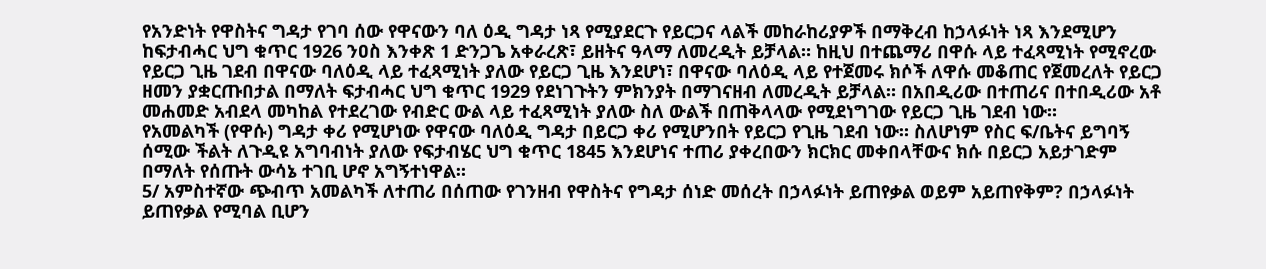የአንድነት የዋስትና ግዳታ የገባ ሰው የዋናውን ባለ ዕዲ ግዳታ ነጻ የሚያደርጉ የይርጋና ላልች መከራከሪያዎች በማቅረብ ከኃላፉነት ነጻ እንደሚሆን ከፍታብሓር ህግ ቁጥር 1926 ንዐስ እንቀጽ 1 ድንጋጌ አቀራረጽ፣ ይዘትና ዓላማ ለመረዲት ይቻላል። ከዚህ በተጨማሪ በዋሱ ላይ ተፈጻሚነት የሚኖረው የይርጋ ጊዜ ገደብ በዋናው ባለዕዲ ላይ ተፈጻሚነት ያለው የይርጋ ጊዜ እንደሆነ፣ በዋናው ባለዕዲ ላይ የተጀመሩ ክሶች ለዋሱ መቆጠር የጀመረለት የይርጋ ዘመን ያቋርጡበታል በማለት ፍታብሓር ህግ ቁጥር 1929 የደነገጉትን ምክንያት በማገናዘብ ለመረዲት ይቻላል። በአበዲሪው በተጠሪና በተበዲሪው አቶ መሐመድ አብደላ መካከል የተደረገው የብድር ውል ላይ ተፈጻሚነት ያለው ስለ ውልች በጠቅላላው የሚደነግገው የይርጋ ጊዜ ገደብ ነው።
የአመልካች (የዋሱ) ግዳታ ቀሪ የሚሆነው የዋናው ባለዕዲ ግዳታ በይርጋ ቀሪ የሚሆንበት የይርጋ የጊዜ ገደብ ነው። ስለሆነም የስር ፍ/ቤትና ይግባኝ ሰሚው ችልት ለጉዲዩ አግባብነት ያለው የፍታብሄር ህግ ቁጥር 1845 እንደሆነና ተጠሪ ያቀረበውን ክርክር መቀበላቸውና ክሱ በይርጋ አይታገድም በማለት የሰጡት ውሳኔ ተገቢ ሆኖ አግኝተነዋል።
5/ አምስተኛው ጭብጥ አመልካች ለተጠሪ በሰጠው የገንዘብ የዋስትና የግዳታ ሰነድ መሰረት በኃላፉነት ይጠየቃል ወይም አይጠየቅም? በኃላፉነት ይጠየቃል የሚባል ቢሆን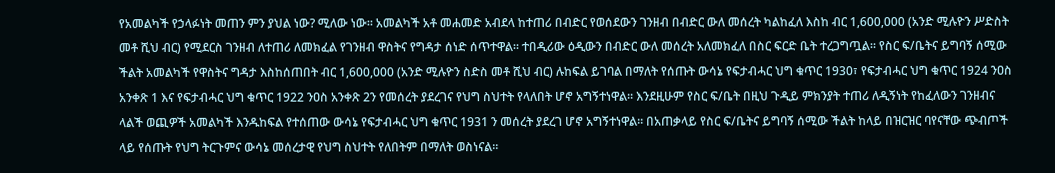የአመልካች የኃላፉነት መጠን ምን ያህል ነው? ሚለው ነው። አመልካች አቶ መሐመድ አብደላ ከተጠሪ በብድር የወሰደውን ገንዘብ በብድር ውለ መሰረት ካልከፈለ እስከ ብር 1,600,000 (አንድ ሚሉዮን ሥድስት መቶ ሺህ ብር) የሚደርስ ገንዘብ ለተጠሪ ለመክፈል የገንዘብ ዋስትና የግዳታ ሰነድ ሰጥተዋል። ተበዲሪው ዕዲውን በብድር ውለ መሰረት አለመክፈለ በስር ፍርድ ቤት ተረጋግጧል። የስር ፍ/ቤትና ይግባኝ ሰሚው ችልት አመልካች የዋስትና ግዳታ እስከሰጠበት ብር 1,600,000 (አንድ ሚሉዮን ስድስ መቶ ሺህ ብር) ሉከፍል ይገባል በማለት የሰጡት ውሳኔ የፍታብሓር ህግ ቁጥር 1930፣ የፍታብሓር ህግ ቁጥር 1924 ንዐስ አንቀጽ 1 እና የፍታብሓር ህግ ቁጥር 1922 ንዐስ አንቀጽ 2ን የመሰረት ያደረገና የህግ ስህተት የላለበት ሆኖ አግኝተነዋል። እንደዚሁም የስር ፍ/ቤት በዚህ ጉዲይ ምክንያት ተጠሪ ለዲኝነት የከፈለውን ገንዘብና ላልች ወጪዎች አመልካች እንዱከፍል የተሰጠው ውሳኔ የፍታብሓር ህግ ቁጥር 1931 ን መሰረት ያደረገ ሆኖ አግኝተነዋል። በአጠቃላይ የስር ፍ/ቤትና ይግባኝ ሰሚው ችልት ከላይ በዝርዝር ባየናቸው ጭብጦች ላይ የሰጡት የህግ ትርጉምና ውሳኔ መሰረታዊ የህግ ስህተት የለበትም በማለት ወስነናል።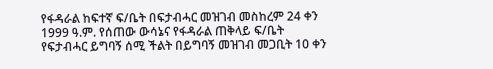የፋዳራል ከፍተኛ ፍ/ቤት በፍታብሓር መዝገብ መስከረም 24 ቀን 1999 ዓ.ም. የሰጠው ውሳኔና የፋዳራል ጠቅላይ ፍ/ቤት የፍታብሓር ይግባኝ ሰሚ ችልት በይግባኝ መዝገብ መጋቢት 10 ቀን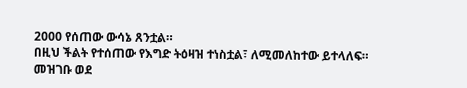2000 የሰጠው ውሳኔ ጸንቷል።
በዚህ ችልት የተሰጠው የእግድ ትዕዛዝ ተነስቷል፣ ለሚመለከተው ይተላለፍ።
መዝገቡ ወደ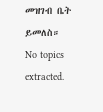መዝገብ ቤት ይመለስ።
No topics extracted.